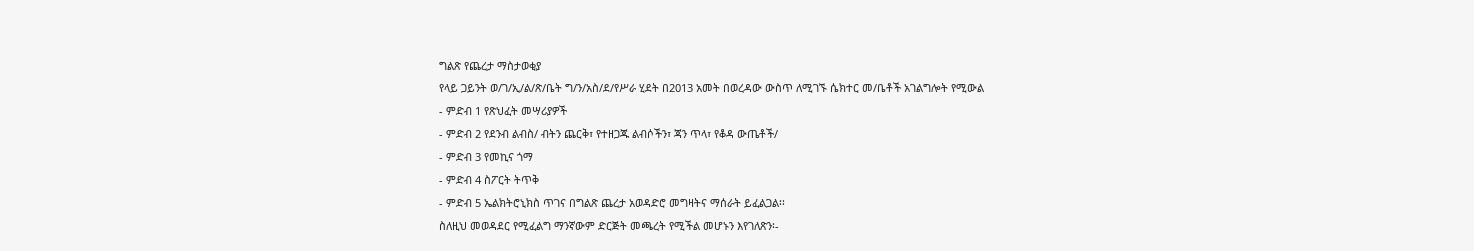ግልጽ የጨረታ ማስታወቂያ
የላይ ጋይንት ወ/ገ/ኢ/ል/ጽ/ቤት ግ/ን/አስ/ደ/የሥራ ሂደት በ2013 አመት በወረዳው ውስጥ ለሚገኙ ሴክተር መ/ቤቶች አገልግሎት የሚውል
- ምድብ 1 የጽህፈት መሣሪያዎች
- ምድብ 2 የደንብ ልብስ/ ብትን ጨርቅ፣ የተዘጋጁ ልብሶችን፣ ጃን ጥላ፣ የቆዳ ውጤቶች/
- ምድብ 3 የመኪና ጎማ
- ምድብ 4 ስፖርት ትጥቅ
- ምድብ 5 ኤልክትሮኒክስ ጥገና በግልጽ ጨረታ አወዳድሮ መግዛትና ማሰራት ይፈልጋል፡፡
ስለዚህ መወዳደር የሚፈልግ ማንኛውም ድርጅት መጫረት የሚችል መሆኑን እየገለጽን፡-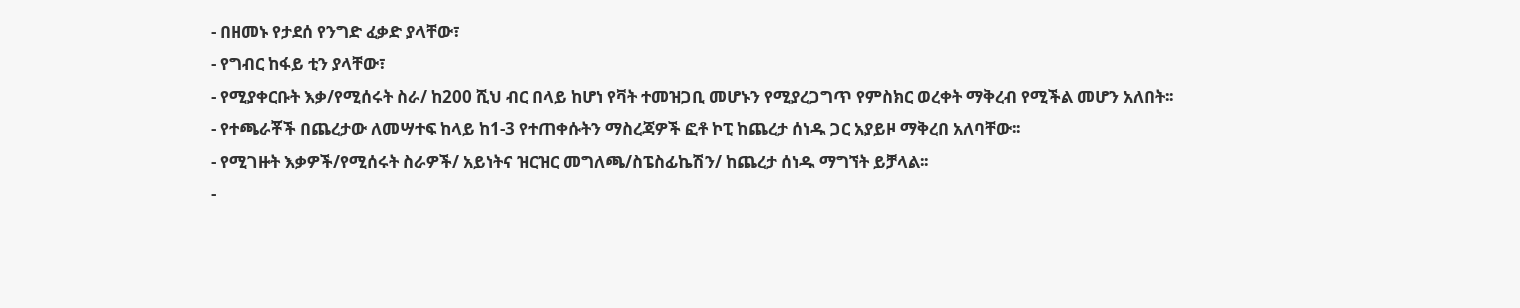- በዘመኑ የታደሰ የንግድ ፈቃድ ያላቸው፣
- የግብር ከፋይ ቲን ያላቸው፣
- የሚያቀርቡት እቃ/የሚሰሩት ስራ/ ከ200 ሺህ ብር በላይ ከሆነ የቫት ተመዝጋቢ መሆኑን የሚያረጋግጥ የምስክር ወረቀት ማቅረብ የሚችል መሆን አለበት፡፡
- የተጫራቾች በጨረታው ለመሣተፍ ከላይ ከ1-3 የተጠቀሱትን ማስረጃዎች ፎቶ ኮፒ ከጨረታ ሰነዱ ጋር አያይዞ ማቅረበ አለባቸው፡፡
- የሚገዙት እቃዎች/የሚሰሩት ስራዎች/ አይነትና ዝርዝር መግለጫ/ስፔስፊኬሽን/ ከጨረታ ሰነዱ ማግኘት ይቻላል፡፡
-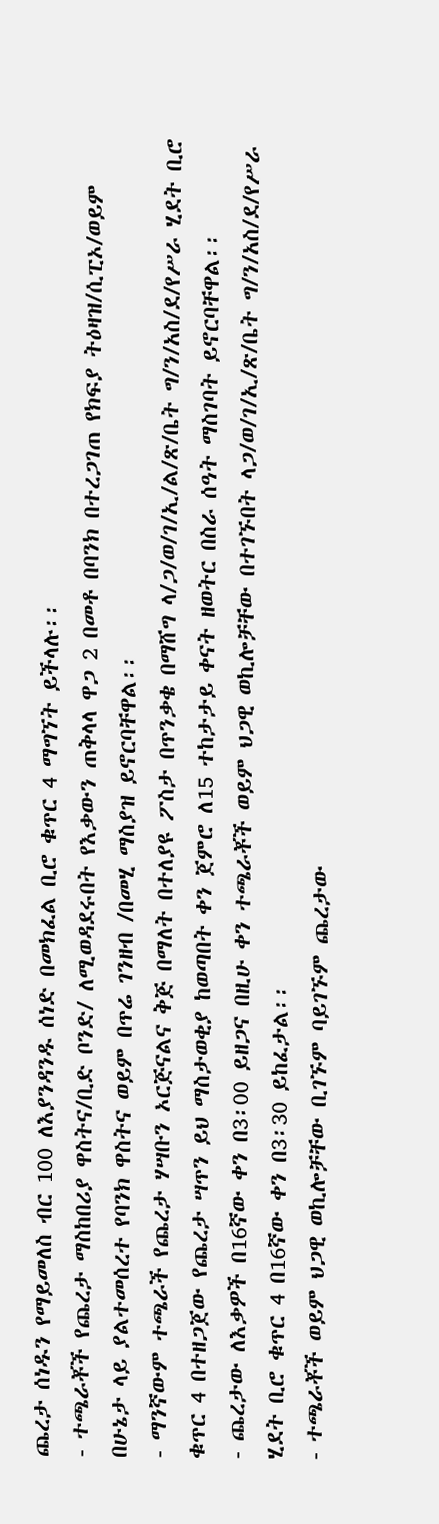ጨረታ ሰነዱን የማይመለስ ብር 100 ለእያንዳንዱ ሰነድ በመክፈል ቢሮ ቁጥር 4 ማግኘት ይችላሉ፡፡
- ተጫራቾች የጨረታ ማስከበሪያ ዋስትና/ቢድ ቦንድ/ ለሚወዳደሩበት የእቃውን ጠቅላላ ዋጋ 2 በመቶ በባንክ በተረጋገጠ የክፍያ ትዕዛዝ/ሲፒኦ/ወይም በሁኔታ ላይ ያልተመሰረተ የባንክ ዋስትና ወይም በጥሬ ገንዘብ /በመሂ ማስያዝ ይኖርባቸዋል፡፡
- ማንኛውም ተጫራች የጨረታ ሃሣቡን ኦርጅናልና ቅጅ በማለት በተለያዩ ፖስታ በጥንቃቄ በማሸግ ላ/ጋ/ወ/ገ/ኢ/ል/ጽ/ቤት ግ/ን/አስ/ደ/የሥራ ሂደት ቢሮ ቁጥር 4 በተዘጋጀው የጨረታ ሣጥን ይህ ማስታወቂያ ከወጣበት ቀን ጀምሮ ለ15 ተከታታይ ቀናት ዘወትር በስራ ሰዓት ማስገባት ይኖርባቸዋል፡፡
- ጨረታው ለእቃዎች በ16ኛው ቀን በ3፡00 ይዘጋና በዚሁ ቀን ተጫራቾች ወይም ህጋዊ ወኪሎቻቸው በተገኙበት ላጋ/ወ/ገ/ኢ/ጽ/ቤት ግ/ን/አስ/ደ/የሥራ ሂደት ቢሮ ቁጥር 4 በ16ኛው ቀን በ3፡30 ይከፈታል፡፡
- ተጫራቾች ወይም ህጋዊ ወኪሎቻቸው ቢገኙም ባይገኙም ጨረታው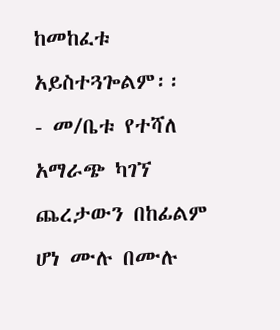ከመከፈቱ አይስተጓጐልም፡፡
- መ/ቤቱ የተሻለ አማራጭ ካገኘ ጨረታውን በከፊልም ሆነ ሙሉ በሙሉ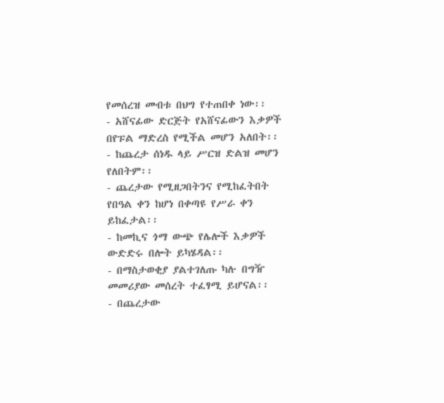የመሰረዝ መብቱ በህግ የተጠበቀ ነው፡፡
- አሸናፊው ድርጅት የአሸናፊውን እቃዎች በየፑል ማድረስ የሚችል መሆን አለበት፡፡
- ከጨረታ ሰነዱ ላይ ሥርዝ ድልዝ መሆን የለበትም፡፡
- ጨረታው የሚዘጋበትንና የሚከፈትበት የበዓል ቀን ከሆነ በቀጣዩ የሥራ ቀን ይከፈታል፡፡
- ከመኪና ጎማ ውጭ የሌሎች እቃዎች ውድድሩ በሎት ይካሄዳል፡፡
- በማስታወቂያ ያልተገለጡ ካሉ በግዥ መመሪያው መሰረት ተፈፃሚ ይሆናል፡፡
- በጨረታው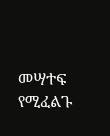መሣተፍ የሚፈልጉ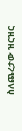ስለጨረታው ዝርዝር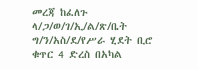መረጃ ከፈለጉ ላ/ጋ/ወ/ገ/ኢ/ል/ጽ/ቤት ግ/ን/አስ/ደ/የሥራ ሂደት ቢሮ ቁጥር 4 ድረስ በአካል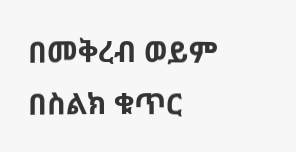በመቅረብ ወይም በስልክ ቁጥር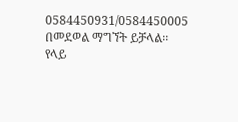0584450931/0584450005 በመደወል ማግኘት ይቻላል፡፡
የላይ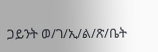ጋይንት ወ/ገ/ኢ/ል/ጽ/ቤት